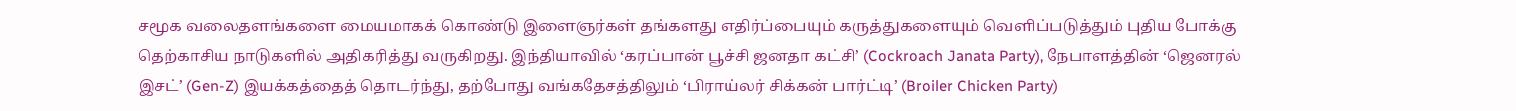சமூக வலைதளங்களை மையமாகக் கொண்டு இளைஞர்கள் தங்களது எதிர்ப்பையும் கருத்துகளையும் வெளிப்படுத்தும் புதிய போக்கு தெற்காசிய நாடுகளில் அதிகரித்து வருகிறது. இந்தியாவில் ‘கரப்பான் பூச்சி ஜனதா கட்சி’ (Cockroach Janata Party), நேபாளத்தின் ‘ஜெனரல் இசட்’ (Gen-Z) இயக்கத்தைத் தொடர்ந்து, தற்போது வங்கதேசத்திலும் ‘பிராய்லர் சிக்கன் பார்ட்டி’ (Broiler Chicken Party)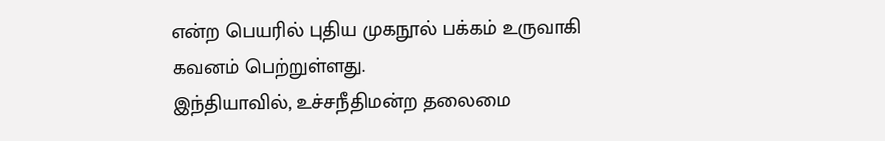என்ற பெயரில் புதிய முகநூல் பக்கம் உருவாகி கவனம் பெற்றுள்ளது.
இந்தியாவில், உச்சநீதிமன்ற தலைமை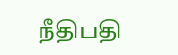நீதிபதி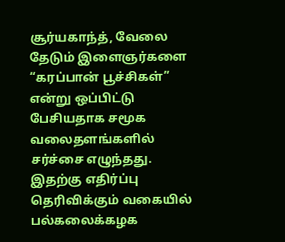சூர்யகாந்த், வேலை தேடும் இளைஞர்களை “கரப்பான் பூச்சிகள்” என்று ஒப்பிட்டு பேசியதாக சமூக வலைதளங்களில் சர்ச்சை எழுந்தது. இதற்கு எதிர்ப்பு தெரிவிக்கும் வகையில் பல்கலைக்கழக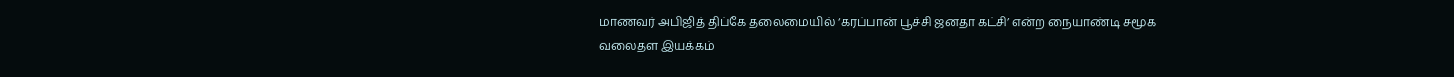மாணவர் அபிஜித் திப்கே தலைமையில் ‘கரப்பான் பூச்சி ஜனதா கட்சி’ என்ற நையாண்டி சமூக வலைதள இயக்கம்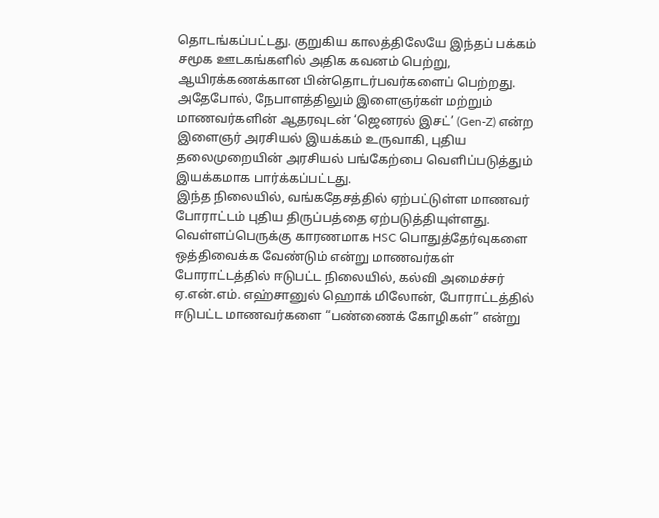தொடங்கப்பட்டது. குறுகிய காலத்திலேயே இந்தப் பக்கம் சமூக ஊடகங்களில் அதிக கவனம் பெற்று, ஆயிரக்கணக்கான பின்தொடர்பவர்களைப் பெற்றது.
அதேபோல், நேபாளத்திலும் இளைஞர்கள் மற்றும் மாணவர்களின் ஆதரவுடன் ‘ஜெனரல் இசட்’ (Gen-Z) என்ற இளைஞர் அரசியல் இயக்கம் உருவாகி, புதிய தலைமுறையின் அரசியல் பங்கேற்பை வெளிப்படுத்தும் இயக்கமாக பார்க்கப்பட்டது.
இந்த நிலையில், வங்கதேசத்தில் ஏற்பட்டுள்ள மாணவர் போராட்டம் புதிய திருப்பத்தை ஏற்படுத்தியுள்ளது. வெள்ளப்பெருக்கு காரணமாக HSC பொதுத்தேர்வுகளை ஒத்திவைக்க வேண்டும் என்று மாணவர்கள் போராட்டத்தில் ஈடுபட்ட நிலையில், கல்வி அமைச்சர் ஏ.என்.எம். எஹ்சானுல் ஹொக் மிலோன், போராட்டத்தில் ஈடுபட்ட மாணவர்களை “பண்ணைக் கோழிகள்” என்று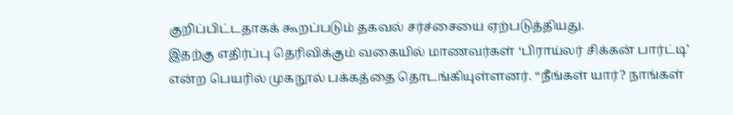குறிப்பிட்டதாகக் கூறப்படும் தகவல் சர்ச்சையை ஏற்படுத்தியது.
இதற்கு எதிர்ப்பு தெரிவிக்கும் வகையில் மாணவர்கள் ‘பிராய்லர் சிக்கன் பார்ட்டி’ என்ற பெயரில் முகநூல் பக்கத்தை தொடங்கியுள்ளனர். “நீங்கள் யார்? நாங்கள்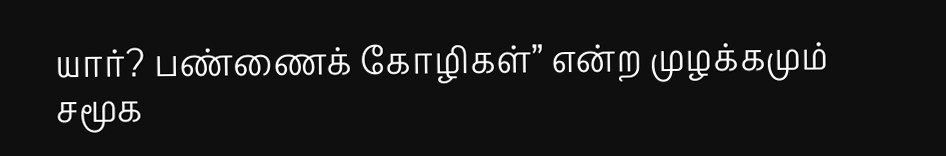யார்? பண்ணைக் கோழிகள்” என்ற முழக்கமும் சமூக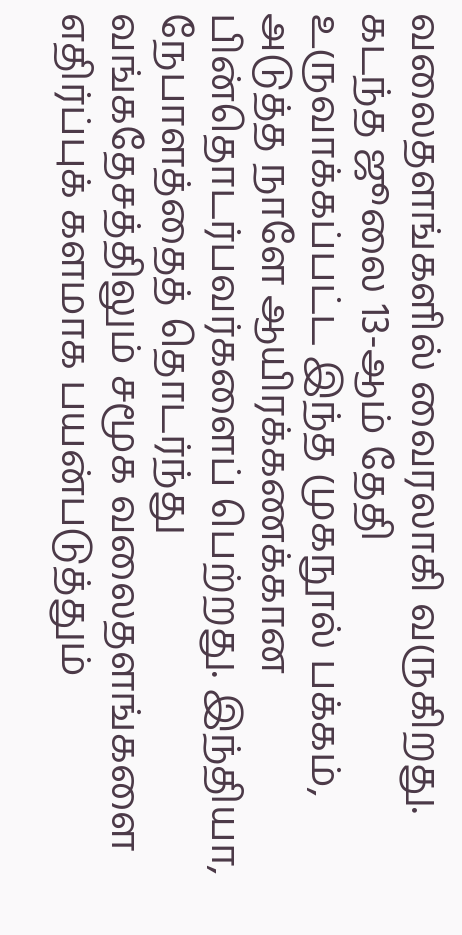வலைதளங்களில் வைரலாகி வருகிறது.
கடந்த ஜூலை 13-ஆம் தேதி உருவாக்கப்பட்ட இந்த முகநூல் பக்கம், அடுத்த நாளே ஆயிரக்கணக்கான பின்தொடர்பவர்களைப் பெற்றது. இந்தியா, நேபாளத்தைத் தொடர்ந்து வங்கதேசத்திலும் சமூக வலைதளங்களை எதிர்ப்புக் களமாக பயன்படுத்தும்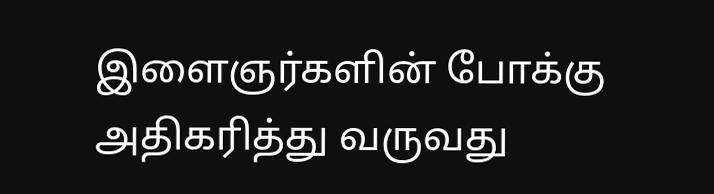இளைஞர்களின் போக்கு அதிகரித்து வருவது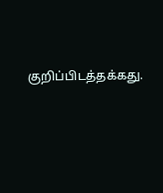குறிப்பிடத்தக்கது.